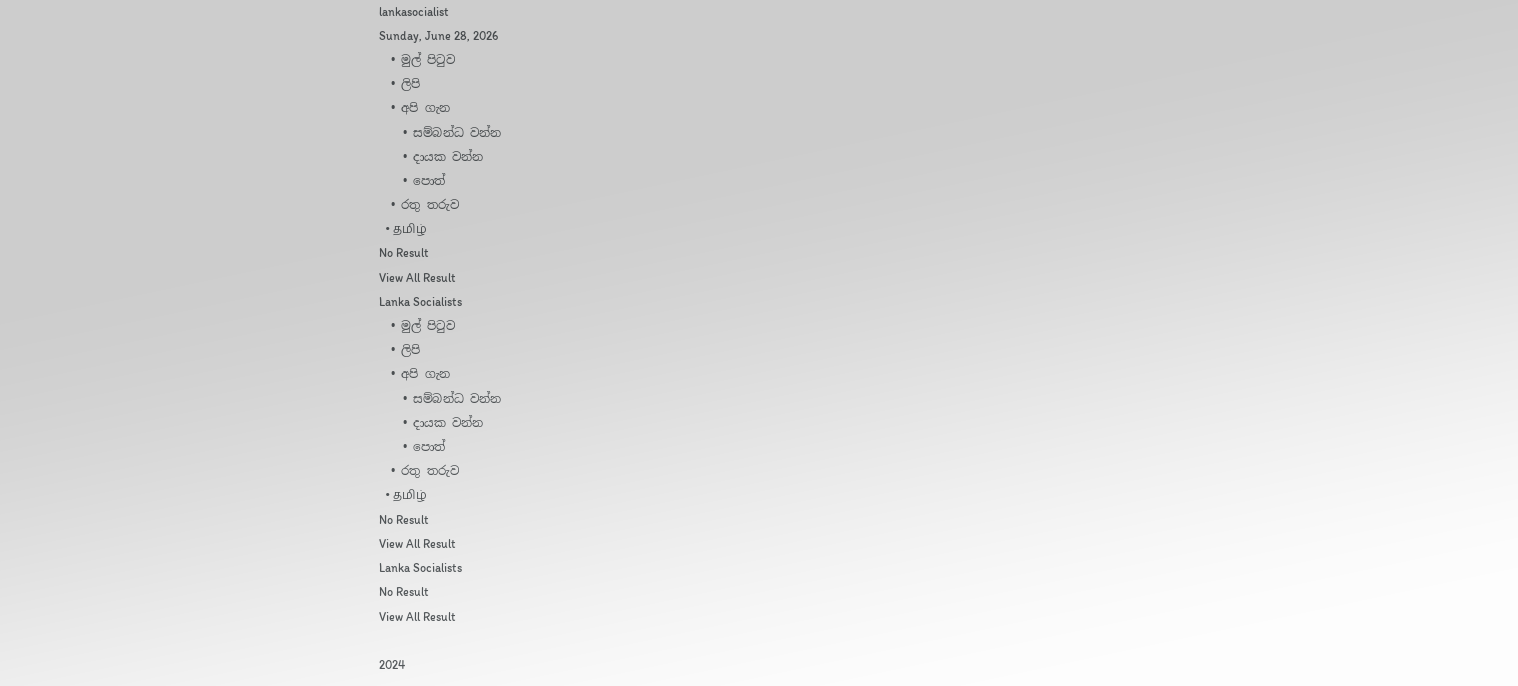lankasocialist
Sunday, June 28, 2026
  • මුල් පිටුව
  • ලිපි
  • අපි ගැන
    • සම්බන්ධ වන්න
    • දායක වන්න
    • පොත්
  • රතු තරුව
  • தமிழ்
No Result
View All Result
Lanka Socialists
  • මුල් පිටුව
  • ලිපි
  • අපි ගැන
    • සම්බන්ධ වන්න
    • දායක වන්න
    • පොත්
  • රතු තරුව
  • தமிழ்
No Result
View All Result
Lanka Socialists
No Result
View All Result

2024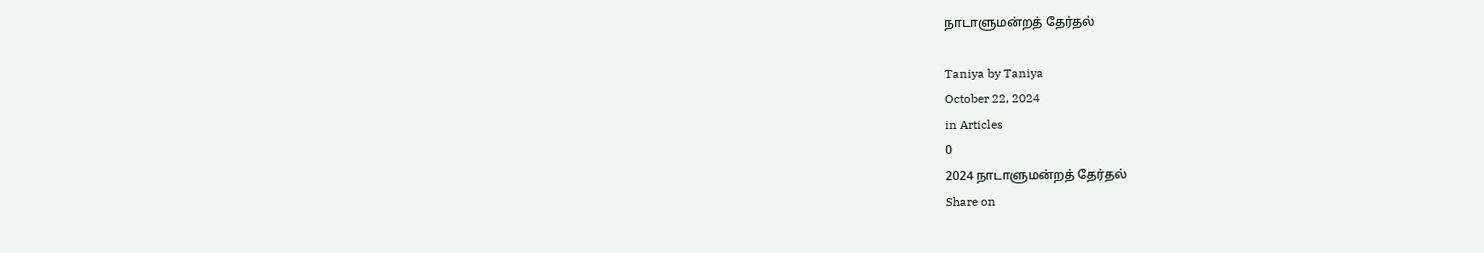நாடாளுமன்றத் தேர்தல்

Taniya by Taniya
October 22, 2024
in Articles
0
2024 நாடாளுமன்றத் தேர்தல்
Share on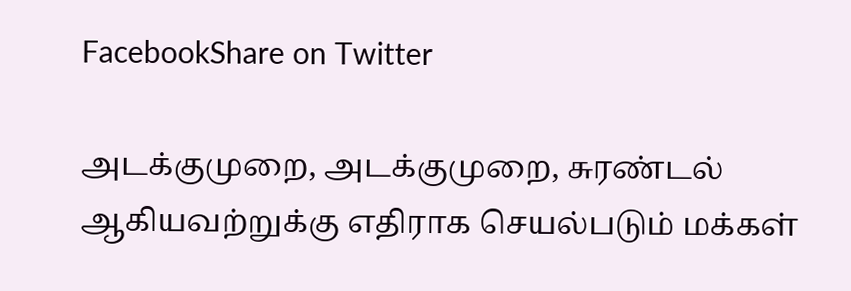FacebookShare on Twitter

அடக்குமுறை, அடக்குமுறை, சுரண்டல் ஆகியவற்றுக்கு எதிராக செயல்படும் மக்கள்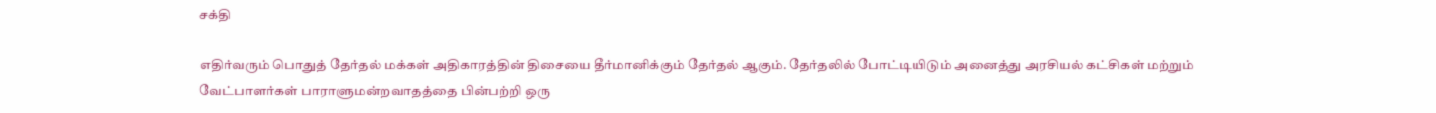சக்தி

எதிர்வரும் பொதுத் தேர்தல் மக்கள் அதிகாரத்தின் திசையை தீர்மானிக்கும் தேர்தல் ஆகும். தேர்தலில் போட்டியிடும் அனைத்து அரசியல் கட்சிகள் மற்றும் வேட்பாளர்கள் பாராளுமன்றவாதத்தை பின்பற்றி ஒரு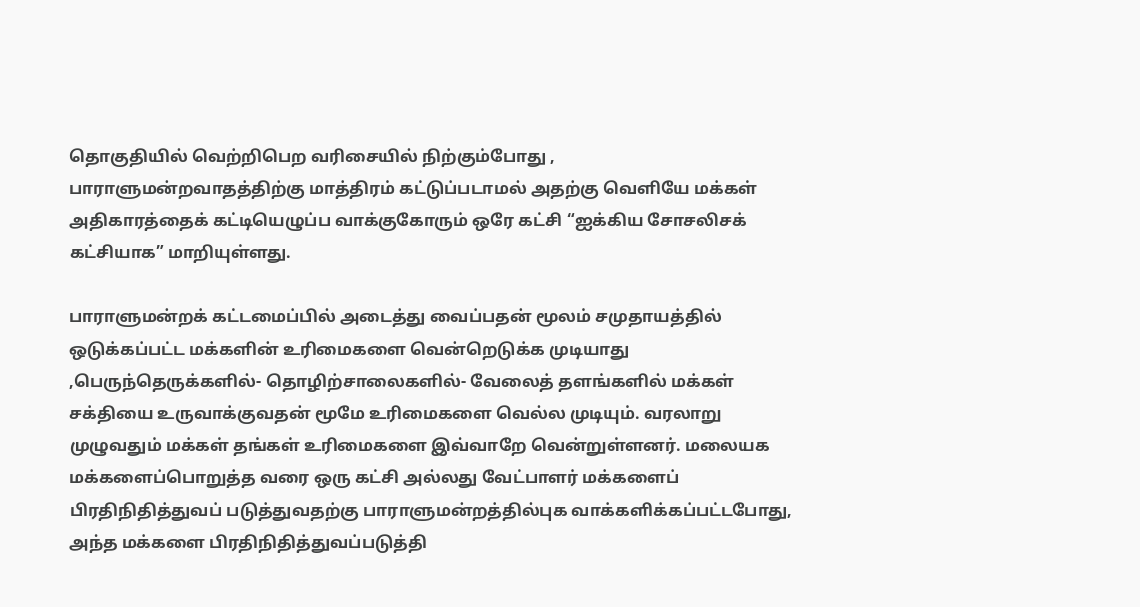தொகுதியில் வெற்றிபெற வரிசையில் நிற்கும்போது , பாராளுமன்றவாதத்திற்கு மாத்திரம் கட்டுப்படாமல் அதற்கு வெளியே மக்கள் அதிகாரத்தைக் கட்டியெழுப்ப வாக்குகோரும் ஒரே கட்சி “ஐக்கிய சோசலிசக் கட்சியாக” மாறியுள்ளது.

பாராளுமன்றக் கட்டமைப்பில் அடைத்து வைப்பதன் மூலம் சமுதாயத்தில் ஒடுக்கப்பட்ட மக்களின் உரிமைகளை வென்றெடுக்க முடியாது ,பெருந்தெருக்களில்- தொழிற்சாலைகளில்- வேலைத் தளங்களில் மக்கள் சக்தியை உருவாக்குவதன் மூமே உரிமைகளை வெல்ல முடியும். வரலாறு முழுவதும் மக்கள் தங்கள் உரிமைகளை இவ்வாறே வென்றுள்ளனர். மலையக மக்களைப்பொறுத்த வரை ஒரு கட்சி அல்லது வேட்பாளர் மக்களைப் பிரதிநிதித்துவப் படுத்துவதற்கு பாராளுமன்றத்தில்புக வாக்களிக்கப்பட்டபோது, அந்த மக்களை பிரதிநிதித்துவப்படுத்தி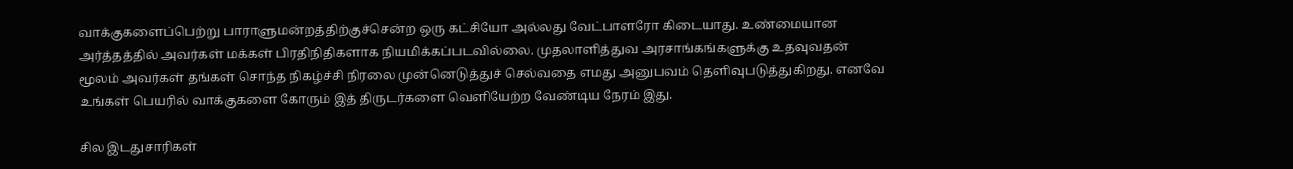வாக்குகளைப்பெற்று பாராளுமன்றத்திற்குச்சென்ற ஒரு கட்சியோ அல்லது வேட்பாளரோ கிடையாது. உண்மையான அர்த்தத்தில் அவர்கள் மக்கள் பிரதிநிதிகளாக நியமிக்கப்படவில்லை. முதலாளித்துவ அரசாங்கங்களுக்கு உதவுவதன் மூலம் அவர்கள் தங்கள் சொந்த நிகழ்ச்சி நிரலை முன்னெடுத்துச் செல்வதை எமது அனுபவம் தெளிவுபடுத்துகிறது. எனவே உங்கள் பெயரில் வாக்குகளை கோரும் இத் திருடர்களை வெளியேற்ற வேண்டிய நேரம் இது.

சில இடதுசாரிகள்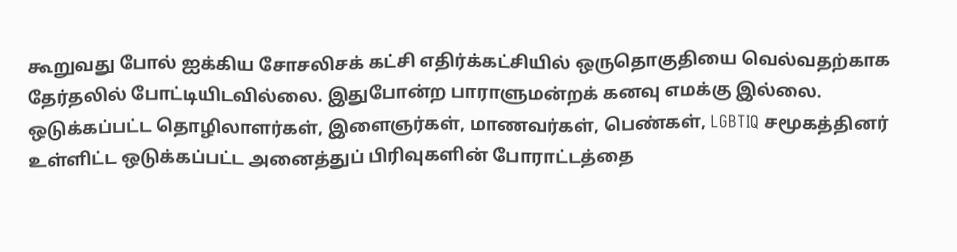கூறுவது போல் ஐக்கிய சோசலிசக் கட்சி எதிர்க்கட்சியில் ஒருதொகுதியை வெல்வதற்காக தேர்தலில் போட்டியிடவில்லை. இதுபோன்ற பாராளுமன்றக் கனவு எமக்கு இல்லை. ஒடுக்கப்பட்ட தொழிலாளர்கள், இளைஞர்கள், மாணவர்கள், பெண்கள், LGBTIQ சமூகத்தினர் உள்ளிட்ட ஒடுக்கப்பட்ட அனைத்துப் பிரிவுகளின் போராட்டத்தை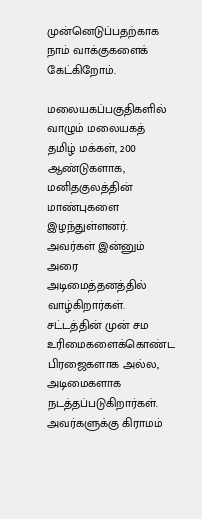முன்னெடுப்பதற்காக நாம் வாக்குகளைக் கேட்கிறோம்.

மலையகப்பகுதிகளில் வாழும் மலையகத் தமிழ் மக்கள், 200 ஆண்டுகளாக, மனிதகுலத்தின் மாண்புகளை இழந்துள்ளனர். அவர்கள் இன்னும் அரை அடிமைத்தனத்தில் வாழ்கிறார்கள். சட்டத்தின் முன் சம உரிமைகளைக்கொண்ட பிரஜைகளாக அல்ல, அடிமைகளாக நடத்தப்படுகிறார்கள். அவர்களுக்கு கிராமம்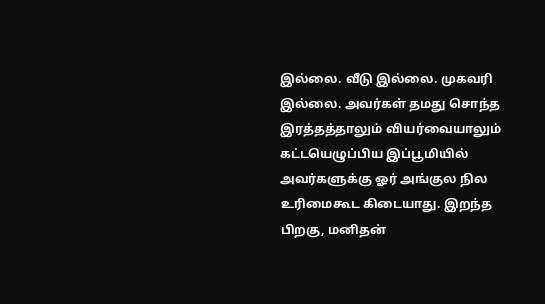இல்லை. வீடு இல்லை. முகவரி இல்லை. அவர்கள் தமது சொந்த இரத்தத்தாலும் வியர்வையாலும் கட்டயெழுப்பிய இப்பூமியில் அவர்களுக்கு ஓர் அங்குல நில உரிமைகூட கிடையாது. இறந்த பிறகு, மனிதன்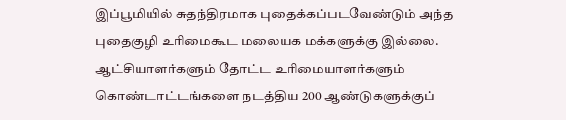இப்பூமியில் சுதந்திரமாக புதைக்கப்படவேண்டும் அந்த புதைகுழி உரிமைகூட மலையக மக்களுக்கு இல்லை. ஆட்சியாளர்களும் தோட்ட உரிமையாளர்களும் கொண்டாட்டங்களை நடத்திய 200 ஆண்டுகளுக்குப்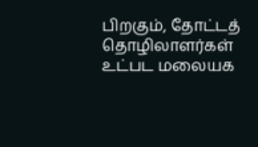பிறகும், தோட்டத் தொழிலாளர்கள் உட்பட மலையக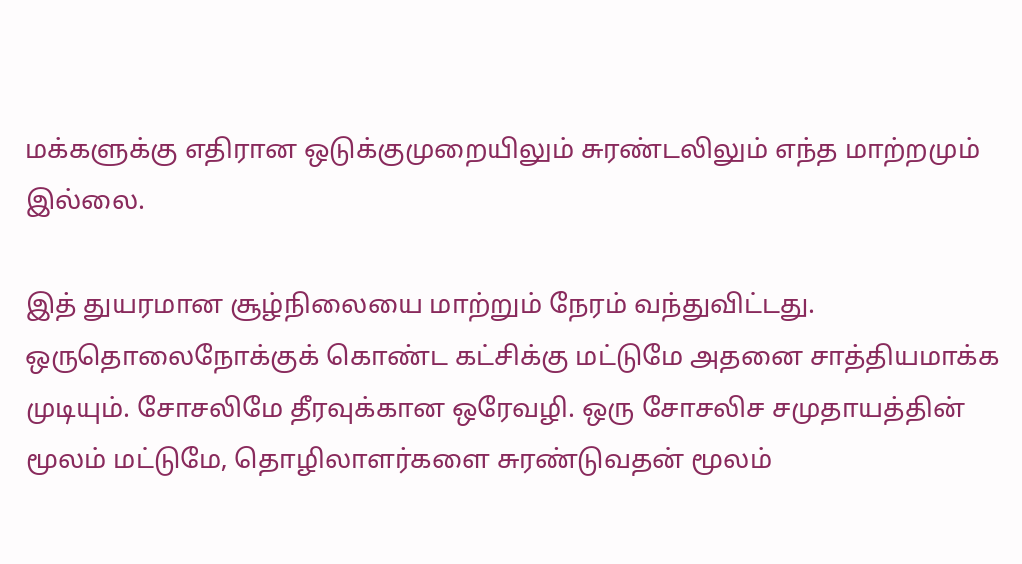மக்களுக்கு எதிரான ஒடுக்குமுறையிலும் சுரண்டலிலும் எந்த மாற்றமும் இல்லை.

இத் துயரமான சூழ்நிலையை மாற்றும் நேரம் வந்துவிட்டது. ஒருதொலைநோக்குக் கொண்ட கட்சிக்கு மட்டுமே அதனை சாத்தியமாக்க முடியும். சோசலிமே தீரவுக்கான ஒரேவழி. ஒரு சோசலிச சமுதாயத்தின் மூலம் மட்டுமே, தொழிலாளர்களை சுரண்டுவதன் மூலம்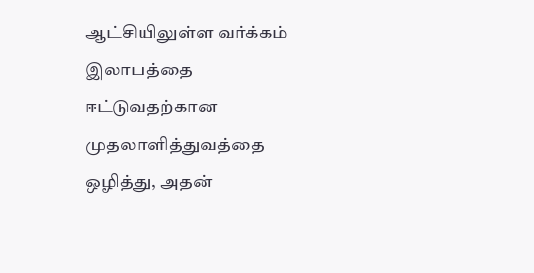ஆட்சியிலுள்ள வர்க்கம் இலாபத்தை ஈட்டுவதற்கான முதலாளித்துவத்தை ஒழித்து, அதன்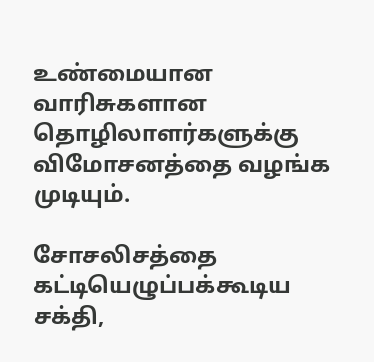உண்மையான வாரிசுகளான தொழிலாளர்களுக்கு விமோசனத்தை வழங்க முடியும்.

சோசலிசத்தை கட்டியெழுப்பக்கூடிய சக்தி,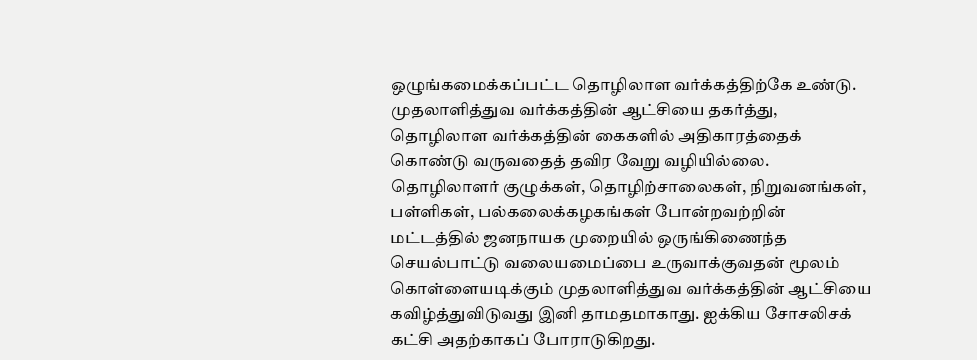ஒழுங்கமைக்கப்பட்ட தொழிலாள வர்க்கத்திற்கே உண்டு. முதலாளித்துவ வர்க்கத்தின் ஆட்சியை தகர்த்து, தொழிலாள வர்க்கத்தின் கைகளில் அதிகாரத்தைக் கொண்டு வருவதைத் தவிர வேறு வழியில்லை. தொழிலாளர் குழுக்கள், தொழிற்சாலைகள், நிறுவனங்கள், பள்ளிகள், பல்கலைக்கழகங்கள் போன்றவற்றின் மட்டத்தில் ஜனநாயக முறையில் ஒருங்கிணைந்த செயல்பாட்டு வலையமைப்பை உருவாக்குவதன் மூலம் கொள்ளையடிக்கும் முதலாளித்துவ வர்க்கத்தின் ஆட்சியை கவிழ்த்துவிடுவது இனி தாமதமாகாது. ஐக்கிய சோசலிசக் கட்சி அதற்காகப் போராடுகிறது.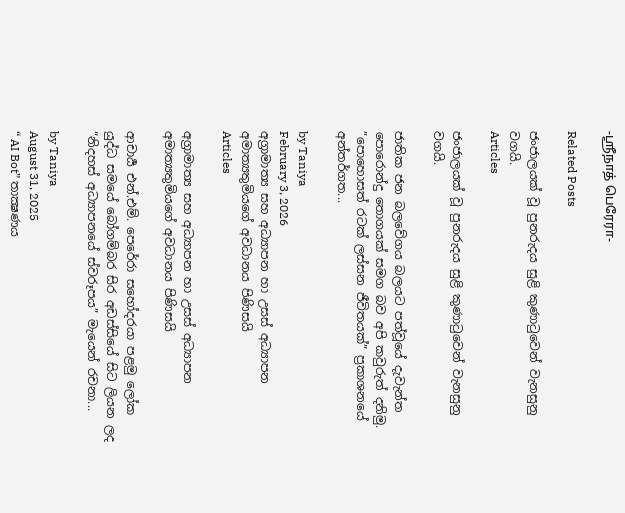-ஸ்ரீநாத் பெரேரா-

Related Posts

ජංජාලයක් වූ පුනරුදය සුළි කුණාටුවෙන් වැනසුනු වගයි.
Articles

ජංජාලයක් වූ පුනරුදය සුළි කුණාටුවෙන් වැනසුනු වගයි.

ජාතික ජන බලවේගය බලයට පත්වූයේ දැවැන්ත පොරොන්දු තොගයක් සමග බව අපි කවුරුත් දනිමු. ”පොහොසත් රටක් ලස්සන ජීවිතයක්” ප්‍රකාශනයේ අන්තර්ගත...

by Taniya
February 3, 2026
අග්‍රාමාත්‍ය සහ අධ්‍යාපන හා උසස් අධ්‍යාපන අමාත්‍යතුමියගේ අවධානය පිණිසයි
Articles

අග්‍රාමාත්‍ය සහ අධ්‍යාපන හා උසස් අධ්‍යාපන අමාත්‍යතුමියගේ අවධානය පිණිසයි

ආචාර්‍ය එන්.එම්. පෙරේරා සහෝදරයා පළමු ලෝක යුද්ධ සමයේ බෝගම්බර සිර අඩස්සියේ සිට ලියන ලද “නිදහස් අධ්‍යාපනයේ ස්වරූපය” මැයෙන් රචනා...

by Taniya
August 31, 2025
“ AI Bot” තාක්‍ෂණය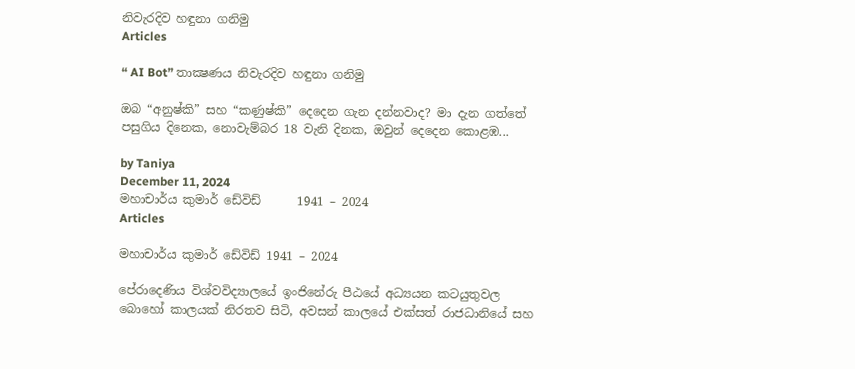නිවැරදිව හඳුනා ගනිමු
Articles

“ AI Bot” තාක්‍ෂණය නිවැරදිව හඳුනා ගනිමු

ඔබ “අනුෂ්කි” සහ “කණුෂ්කි” දෙදෙන ගැන දන්නවාද? මා දැන ගත්තේ පසුගිය දිනෙක, නොවැම්බර 18 වැනි දිනක, ඔවුන් දෙදෙන කොළඹ...

by Taniya
December 11, 2024
මහාචාර්ය කුමාර් ඩේවිඩ්      1941 – 2024
Articles

මහාචාර්ය කුමාර් ඩේවිඩ් 1941 – 2024

පේරාදෙණිය විශ්වවිද්‍යාලයේ ඉංජිනේරු පීඨයේ අධ්‍යයන කටයුතුවල බොහෝ කාලයක් නිරතව සිටි, අවසන් කාලයේ එක්සත් රාජධානියේ සහ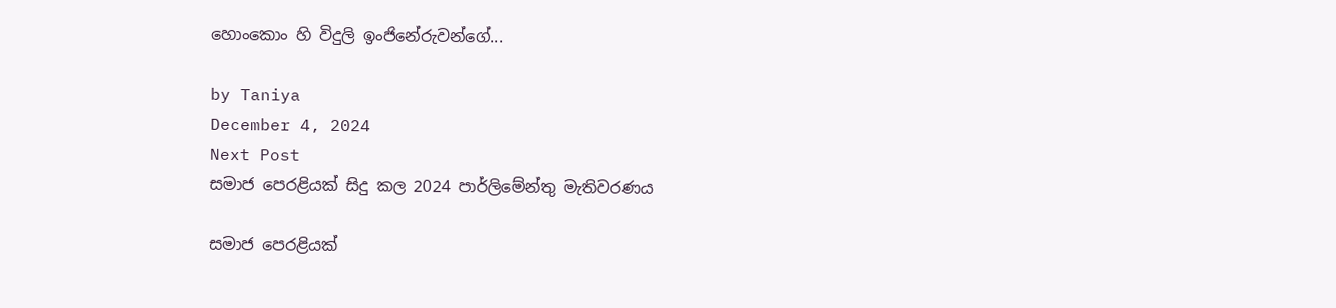හොංකොං හි විදුලි ඉංජිනේරුවන්ගේ...

by Taniya
December 4, 2024
Next Post
සමාජ පෙරළියක් සිදු කල 2024 පාර්ලිමේන්තු මැතිවරණය

සමාජ පෙරළියක්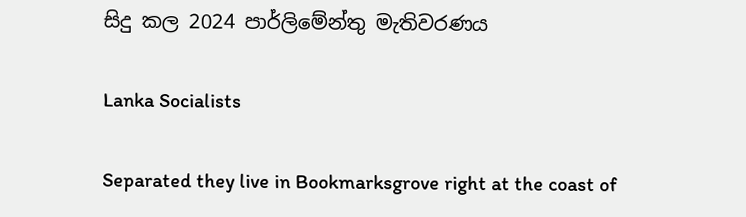සිදු කල 2024 පාර්ලිමේන්තු මැතිවරණය

Lanka Socialists

Separated they live in Bookmarksgrove right at the coast of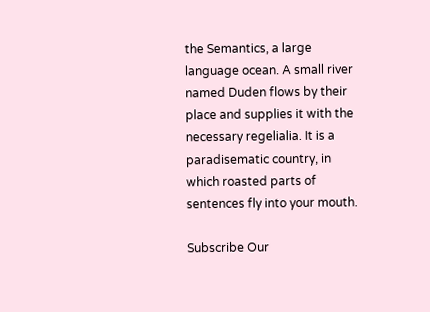the Semantics, a large language ocean. A small river named Duden flows by their place and supplies it with the necessary regelialia. It is a paradisematic country, in which roasted parts of sentences fly into your mouth.

Subscribe Our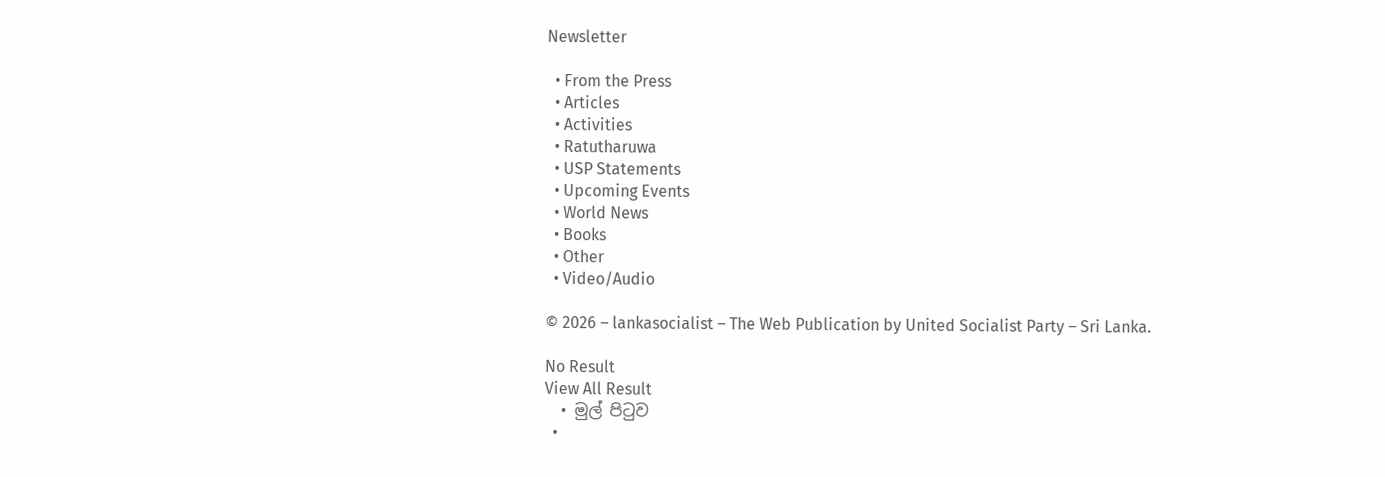Newsletter

  • From the Press
  • Articles
  • Activities
  • Ratutharuwa
  • USP Statements
  • Upcoming Events
  • World News
  • Books
  • Other
  • Video/Audio

© 2026 – lankasocialist – The Web Publication by United Socialist Party – Sri Lanka.

No Result
View All Result
  • මුල් පිටුව
  •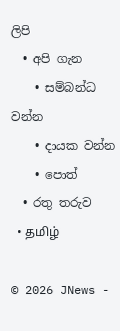ලිපි
  • අපි ගැන
    • සම්බන්ධ වන්න
    • දායක වන්න
    • පොත්
  • රතු තරුව
  • தமிழ்

© 2026 JNews -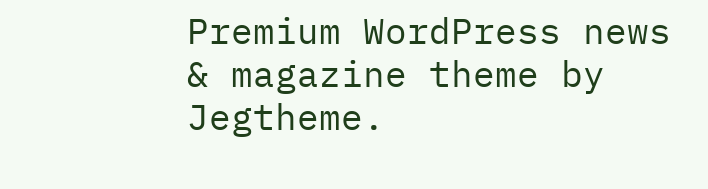Premium WordPress news & magazine theme by Jegtheme.